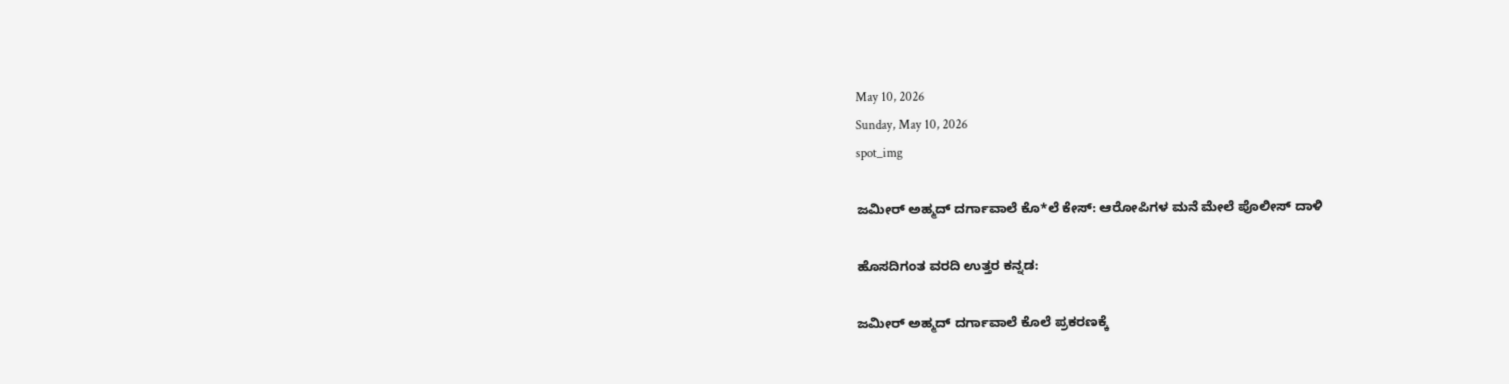May 10, 2026
Sunday, May 10, 2026
spot_img

ಜಮೀರ್ ಅಹ್ಮದ್ ದರ್ಗಾವಾಲೆ ಕೊ*ಲೆ ಕೇಸ್: ಆರೋಪಿಗಳ ಮನೆ ಮೇಲೆ ಪೊಲೀಸ್ ದಾಳಿ

ಹೊಸದಿಗಂತ ವರದಿ ಉತ್ತರ ಕನ್ನಡ:

ಜಮೀರ್ ಅಹ್ಮದ್ ದರ್ಗಾವಾಲೆ ಕೊಲೆ ಪ್ರಕರಣಕ್ಕೆ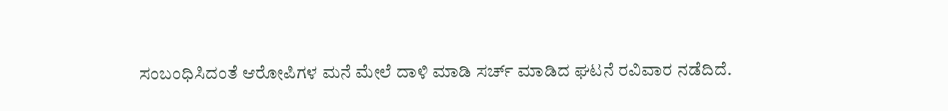ಸಂಬಂಧಿಸಿದಂತೆ ಆರೋಪಿಗಳ ಮನೆ ಮೇಲೆ ದಾಳಿ ಮಾಡಿ ಸರ್ಚ್ ಮಾಡಿದ ಘಟನೆ ರವಿವಾರ ನಡೆದಿದೆ.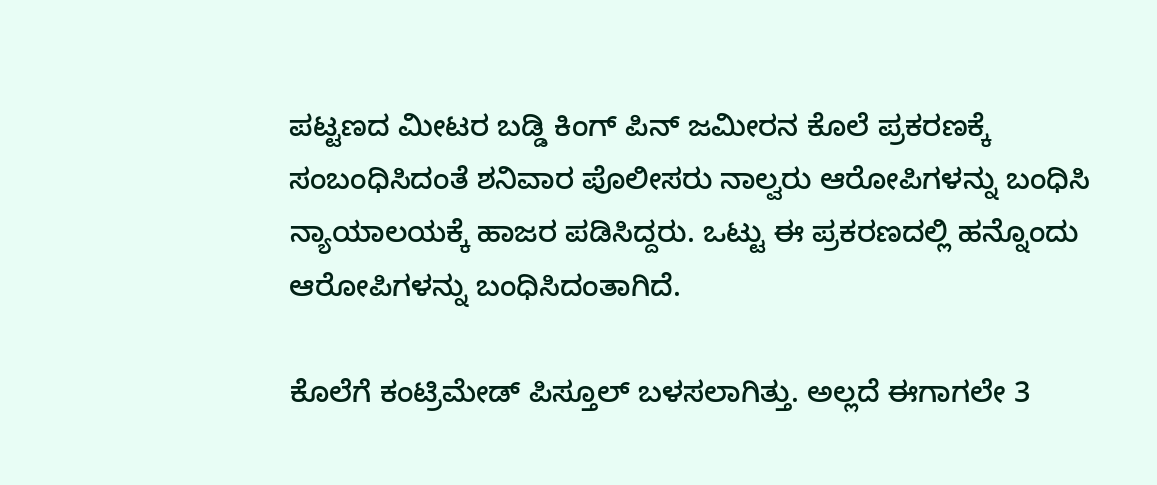ಪಟ್ಟಣದ ಮೀಟರ ಬಡ್ಡಿ ಕಿಂಗ್ ಪಿನ್ ಜಮೀರನ ಕೊಲೆ ಪ್ರಕರಣಕ್ಕೆ ಸಂಬಂಧಿಸಿದಂತೆ ಶನಿವಾರ ಪೊಲೀಸರು ನಾಲ್ವರು ಆರೋಪಿಗಳನ್ನು ಬಂಧಿಸಿ ನ್ಯಾಯಾಲಯಕ್ಕೆ ಹಾಜರ ಪಡಿಸಿದ್ದರು. ಒಟ್ಟು ಈ ಪ್ರಕರಣದಲ್ಲಿ ಹನ್ನೊಂದು ಆರೋಪಿಗಳನ್ನು ಬಂಧಿಸಿದಂತಾಗಿದೆ.

ಕೊಲೆಗೆ ಕಂಟ್ರಿಮೇಡ್ ಪಿಸ್ತೂಲ್ ಬಳಸಲಾಗಿತ್ತು. ಅಲ್ಲದೆ ಈಗಾಗಲೇ 3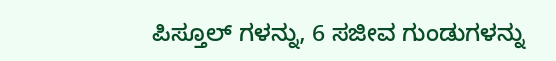ಪಿಸ್ತೂಲ್ ಗಳನ್ನು, 6 ಸಜೀವ ಗುಂಡುಗಳನ್ನು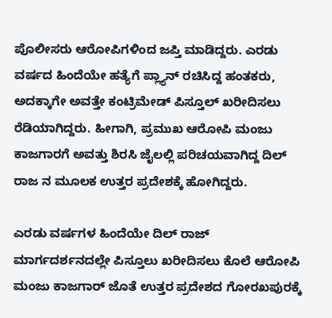ಪೊಲೀಸರು ಆರೋಪಿಗಳಿಂದ ಜಪ್ತಿ ಮಾಡಿದ್ದರು. ಎರಡು ವರ್ಷದ ಹಿಂದೆಯೇ ಹತ್ಯೆಗೆ ಪ್ಲ್ಯಾನ್ ರಚಿಸಿದ್ದ ಹಂತಕರು, ಅದಕ್ಕಾಗೇ ಅವತ್ತೇ ಕಂಟ್ರಿಮೇಡ್ ಪಿಸ್ತೂಲ್ ಖರೀದಿಸಲು ರೆಡಿಯಾಗಿದ್ದರು‌. ಹೀಗಾಗಿ, ಪ್ರಮುಖ ಆರೋಪಿ ಮಂಜು ಕಾಜಗಾರಗೆ ಅವತ್ತು ಶಿರಸಿ ಜೈಲಲ್ಲಿ ಪರಿಚಯವಾಗಿದ್ದ ದಿಲ್ ರಾಜ ನ ಮೂಲಕ ಉತ್ತರ ಪ್ರದೇಶಕ್ಕೆ ಹೋಗಿದ್ದರು.

ಎರಡು ವರ್ಷಗಳ ಹಿಂದೆಯೇ ದಿಲ್ ರಾಜ್ ಮಾರ್ಗದರ್ಶನದಲ್ಲೇ ಪಿಸ್ತೂಲು ಖರೀದಿಸಲು ಕೊಲೆ ಆರೋಪಿ ಮಂಜು ಕಾಜಗಾರ್ ಜೊತೆ ಉತ್ತರ ಪ್ರದೇಶದ ಗೋರಖಪುರಕ್ಕೆ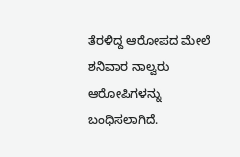ತೆರಳಿದ್ದ ಆರೋಪದ ಮೇಲೆ ಶನಿವಾರ ನಾಲ್ವರು ಆರೋಪಿಗಳನ್ನು ಬಂಧಿಸಲಾಗಿದೆ.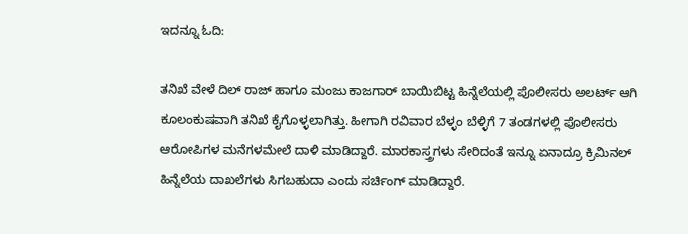ಇದನ್ನೂ ಓದಿ:

ತನಿಖೆ ವೇಳೆ ದಿಲ್ ರಾಜ್ ಹಾಗೂ ಮಂಜು ಕಾಜಗಾರ್ ಬಾಯಿಬಿಟ್ಟ ಹಿನ್ನೆಲೆಯಲ್ಲಿ ಪೊಲೀಸರು ಅಲರ್ಟ್ ಆಗಿ ಕೂಲಂಕುಷವಾಗಿ ತನಿಖೆ ಕೈಗೊಳ್ಳಲಾಗಿತ್ತು. ಹೀಗಾಗಿ ರವಿವಾರ ಬೆಳ್ಳಂ ಬೆಳ್ಳಿಗೆ 7 ತಂಡಗಳಲ್ಲಿ ಪೊಲೀಸರು ಆರೋಪಿಗಳ ಮನೆಗಳ‌ಮೇಲೆ ದಾಳಿ ಮಾಡಿದ್ದಾರೆ. ಮಾರಕಾಸ್ತ್ರಗಳು ಸೇರಿದಂತೆ ಇನ್ನೂ ಏನಾದ್ರೂ ಕ್ರಿಮಿನಲ್ ಹಿನ್ನೆಲೆಯ ದಾಖಲೆಗಳು ಸಿಗಬಹುದಾ ಎಂದು ಸರ್ಚಿಂಗ್ ಮಾಡಿದ್ದಾರೆ.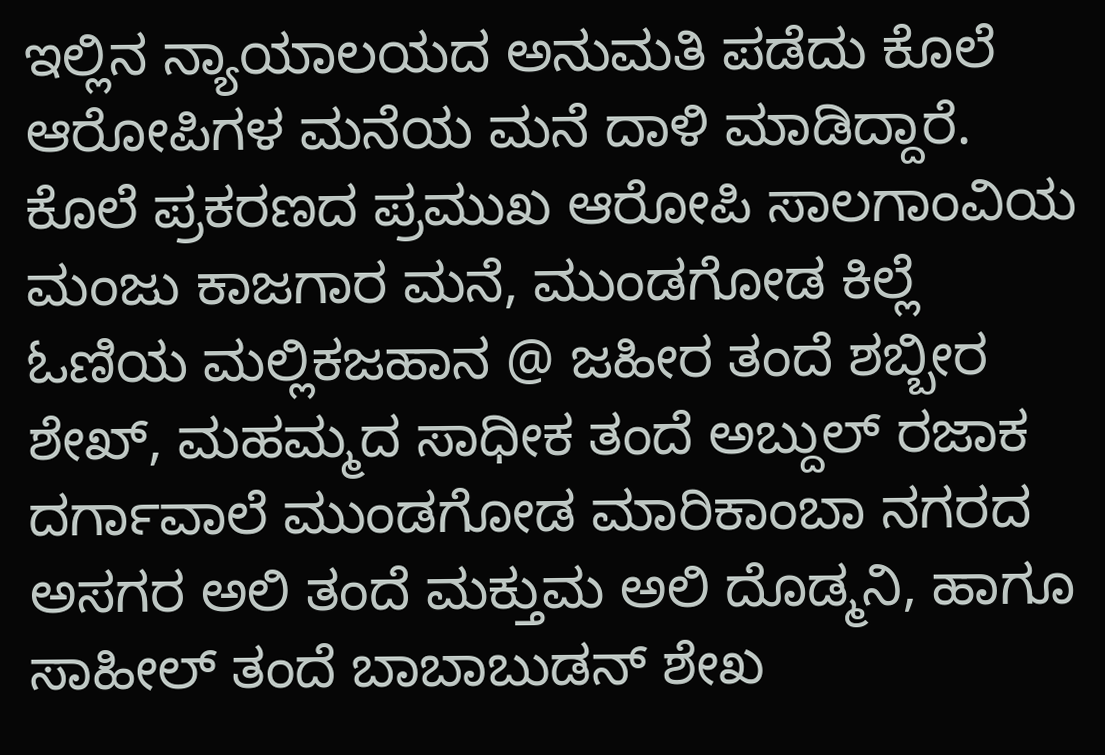ಇಲ್ಲಿನ ನ್ಯಾಯಾಲಯದ ಅನುಮತಿ ಪಡೆದು ಕೊಲೆ ಆರೋಪಿಗಳ ಮನೆಯ ಮನೆ ದಾಳಿ ಮಾಡಿದ್ದಾರೆ. ಕೊಲೆ ಪ್ರಕರಣದ ಪ್ರಮುಖ ಆರೋಪಿ ಸಾಲಗಾಂವಿಯ ಮಂಜು ಕಾಜಗಾರ ಮನೆ, ಮುಂಡಗೋಡ ಕಿಲ್ಲೆ ಓಣಿಯ ಮಲ್ಲಿಕಜಹಾನ @ ಜಹೀರ ತಂದೆ ಶಬ್ಬೀರ ಶೇಖ್, ಮಹಮ್ಮದ ಸಾಧೀಕ ತಂದೆ ಅಬ್ದುಲ್ ರಜಾಕ ದರ್ಗಾವಾಲೆ ಮುಂಡಗೋಡ ಮಾರಿಕಾಂಬಾ ನಗರದ ಅಸಗರ ಅಲಿ ತಂದೆ ಮಕ್ತುಮ ಅಲಿ ದೊಡ್ಮನಿ, ಹಾಗೂ ಸಾಹೀಲ್ ತಂದೆ ಬಾಬಾಬುಡನ್ ಶೇಖ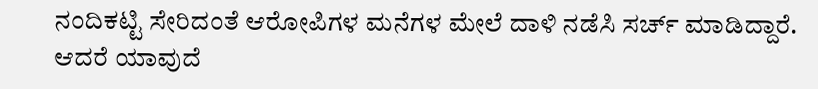ನಂದಿಕಟ್ಟಿ ಸೇರಿದಂತೆ ಆರೋಪಿಗಳ‌ ಮನೆಗಳ ಮೇಲೆ ದಾಳಿ ನಡೆಸಿ ಸರ್ಚ್ ಮಾಡಿದ್ದಾರೆ. ಆದರೆ ಯಾವುದೆ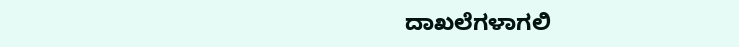ದಾಖಲೆಗಳಾಗಲಿ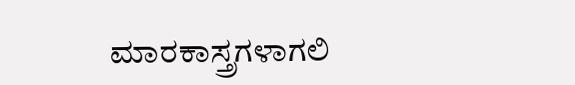ಮಾರಕಾಸ್ತ್ರಗಳಾಗಲಿ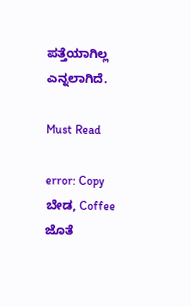ಪತ್ತೆಯಾಗಿಲ್ಲ ಎನ್ನಲಾಗಿದೆ.

Must Read

error: Copy ಬೇಡ, Coffee ಜೊತೆ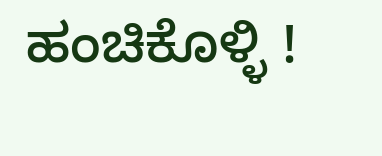ಹಂಚಿಕೊಳ್ಳಿ !